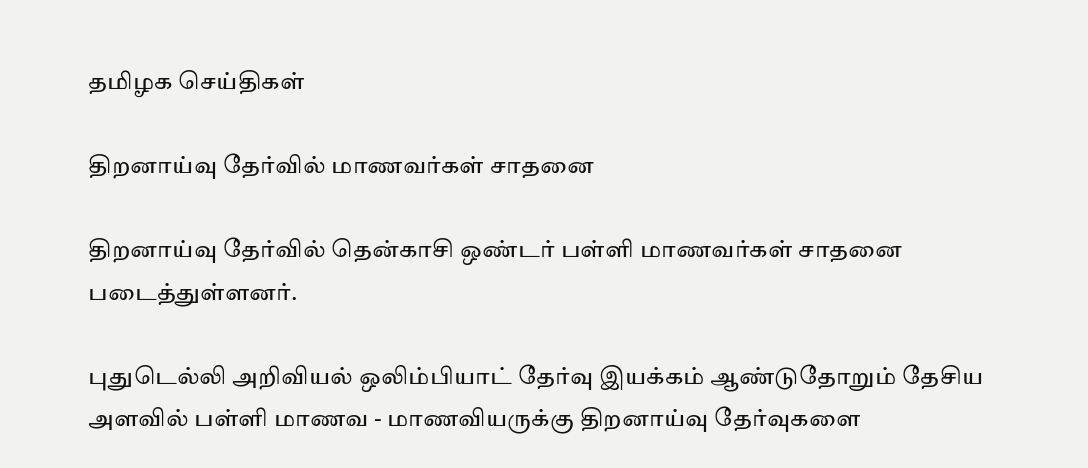தமிழக செய்திகள்

திறனாய்வு தேர்வில் மாணவர்கள் சாதனை

திறனாய்வு தேர்வில் தென்காசி ஒண்டர் பள்ளி மாணவர்கள் சாதனை படைத்துள்ளனர்.

புதுடெல்லி அறிவியல் ஒலிம்பியாட் தேர்வு இயக்கம் ஆண்டுதோறும் தேசிய அளவில் பள்ளி மாணவ - மாணவியருக்கு திறனாய்வு தேர்வுகளை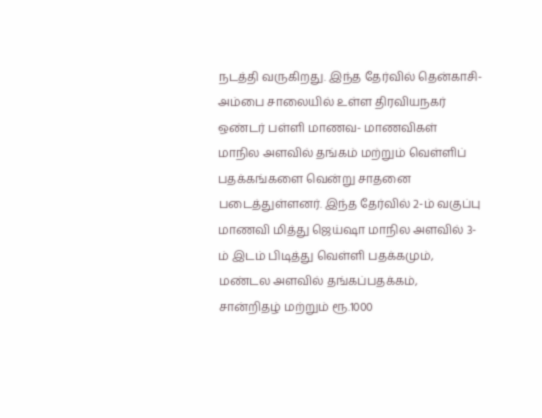நடத்தி வருகிறது. இந்த தேர்வில் தென்காசி- அம்பை சாலையில் உள்ள திரவியநகர் ஒண்டர் பள்ளி மாணவ- மாணவிகள் மாநில அளவில் தங்கம் மற்றும் வெள்ளிப் பதக்கங்களை வென்று சாதனை படைத்துள்ளனர். இந்த தேர்வில் 2-ம் வகுப்பு மாணவி மித்து ஜெய்ஷா மாநில அளவில் 3-ம் இடம் பிடித்து வெள்ளி பதக்கமும், மண்டல அளவில் தங்கப்பதக்கம், சான்றிதழ் மற்றும் ரூ.1000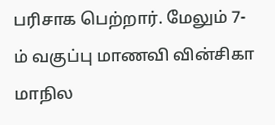பரிசாக பெற்றார். மேலும் 7-ம் வகுப்பு மாணவி வின்சிகா மாநில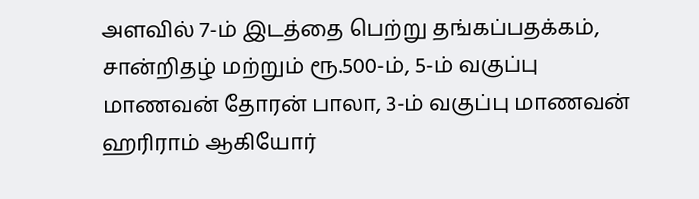அளவில் 7-ம் இடத்தை பெற்று தங்கப்பதக்கம், சான்றிதழ் மற்றும் ரூ.500-ம், 5-ம் வகுப்பு மாணவன் தோரன் பாலா, 3-ம் வகுப்பு மாணவன் ஹரிராம் ஆகியோர்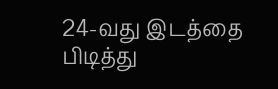24-வது இடத்தை பிடித்து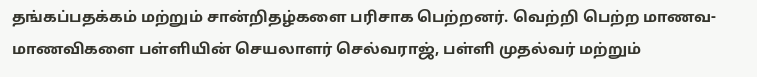தங்கப்பதக்கம் மற்றும் சான்றிதழ்களை பரிசாக பெற்றனர். வெற்றி பெற்ற மாணவ- மாணவிகளை பள்ளியின் செயலாளர் செல்வராஜ், பள்ளி முதல்வர் மற்றும்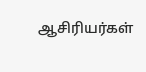ஆசிரியர்கள்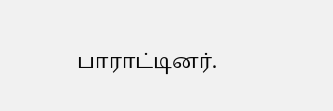பாராட்டினர்.